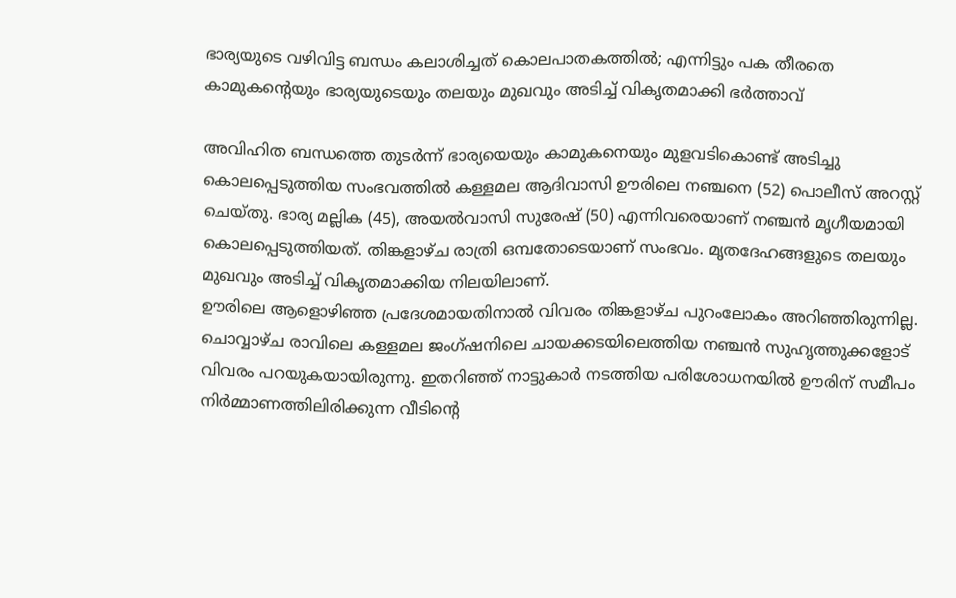ഭാര്യയുടെ വഴിവിട്ട ബന്ധം കലാശിച്ചത് കൊലപാതകത്തിൽ; എന്നിട്ടും പക തീരതെ കാമുകന്റെയും ഭാര്യയുടെയും തലയും മുഖവും അടിച്ച് വികൃതമാക്കി ഭർത്താവ്

അവിഹിത ബന്ധത്തെ തുടർന്ന് ഭാര്യയെയും കാമുകനെയും മുളവടികൊണ്ട് അടിച്ചു കൊലപ്പെടുത്തിയ സംഭവത്തിൽ കള്ളമല ആദിവാസി ഊരിലെ നഞ്ചനെ (52) പൊലീസ് അറസ്റ്റ് ചെയ്തു. ഭാര്യ മല്ലിക (45), അയൽവാസി സുരേഷ് (50) എന്നിവരെയാണ് നഞ്ചൻ മൃഗീയമായി കൊലപ്പെടുത്തിയത്. തിങ്കളാഴ്ച രാത്രി ഒമ്പതോടെയാണ് സംഭവം. മൃതദേഹങ്ങളുടെ തലയും മുഖവും അടിച്ച് വികൃതമാക്കിയ നിലയിലാണ്.
ഊരിലെ ആളൊഴിഞ്ഞ പ്രദേശമായതിനാൽ വിവരം തിങ്കളാഴ്ച പുറംലോകം അറിഞ്ഞിരുന്നില്ല. ചൊവ്വാഴ്ച രാവിലെ കള്ളമല ജംഗ്ഷനിലെ ചായക്കടയിലെത്തിയ നഞ്ചൻ സുഹൃത്തുക്കളോട് വിവരം പറയുകയായിരുന്നു. ഇതറിഞ്ഞ് നാട്ടുകാർ നടത്തിയ പരിശോധനയിൽ ഊരിന് സമീപം നിർമ്മാണത്തിലിരിക്കുന്ന വീടിന്റെ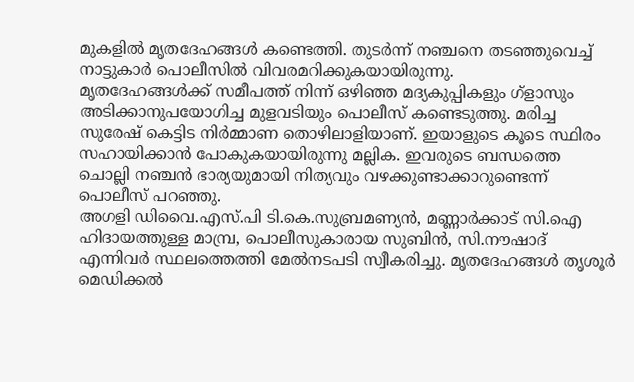മുകളിൽ മൃതദേഹങ്ങൾ കണ്ടെത്തി. തുടർന്ന് നഞ്ചനെ തടഞ്ഞുവെച്ച് നാട്ടുകാർ പൊലീസിൽ വിവരമറിക്കുകയായിരുന്നു.
മൃതദേഹങ്ങൾക്ക് സമീപത്ത് നിന്ന് ഒഴിഞ്ഞ മദ്യകുപ്പികളും ഗ്ളാസും അടിക്കാനുപയോഗിച്ച മുളവടിയും പൊലീസ് കണ്ടെടുത്തു. മരിച്ച സുരേഷ് കെട്ടിട നിർമ്മാണ തൊഴിലാളിയാണ്. ഇയാളുടെ കൂടെ സ്ഥിരം സഹായിക്കാൻ പോകുകയായിരുന്നു മല്ലിക. ഇവരുടെ ബന്ധത്തെ ചൊല്ലി നഞ്ചൻ ഭാര്യയുമായി നിത്യവും വഴക്കുണ്ടാക്കാറുണ്ടെന്ന് പൊലീസ് പറഞ്ഞു.
അഗളി ഡിവൈ.എസ്.പി ടി.കെ.സുബ്രമണ്യൻ, മണ്ണാർക്കാട് സി.ഐ ഹിദായത്തുള്ള മാമ്പ്ര, പൊലീസുകാരായ സുബിൻ, സി.നൗഷാദ് എന്നിവർ സ്ഥലത്തെത്തി മേൽനടപടി സ്വീകരിച്ചു. മൃതദേഹങ്ങൾ തൃശൂർ മെഡിക്കൽ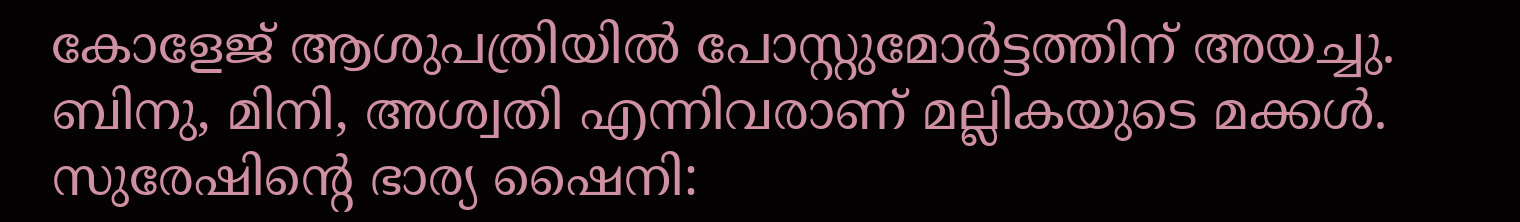കോളേജ് ആശുപത്രിയിൽ പോസ്റ്റുമോർട്ടത്തിന് അയച്ചു. ബിനു, മിനി, അശ്വതി എന്നിവരാണ് മല്ലികയുടെ മക്കൾ. സുരേഷിന്റെ ഭാര്യ ഷൈനി: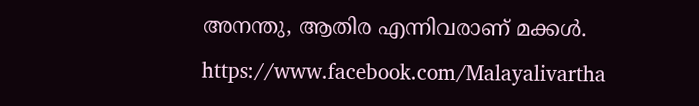അനന്തു, ആതിര എന്നിവരാണ് മക്കൾ.
https://www.facebook.com/Malayalivartha